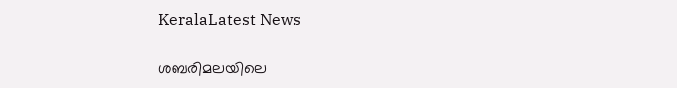KeralaLatest News

ശബരിമലയിലെ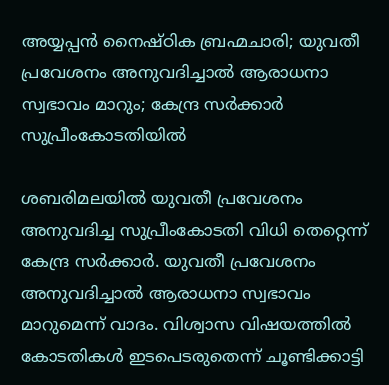അയ്യപ്പന്‍ നൈഷ്ഠിക ബ്രഹ്മചാരി; യുവതീ പ്രവേശനം അനുവദിച്ചാല്‍ ആരാധനാ സ്വഭാവം മാറും; കേന്ദ്ര സര്‍ക്കാര്‍ സുപ്രീംകോടതിയില്‍

ശബരിമലയില്‍ യുവതീ പ്രവേശനം അനുവദിച്ച സുപ്രീംകോടതി വിധി തെറ്റെന്ന് കേന്ദ്ര സര്‍ക്കാര്‍. യുവതീ പ്രവേശനം അനുവദിച്ചാല്‍ ആരാധനാ സ്വഭാവം മാറുമെന്ന് വാദം. വിശ്വാസ വിഷയത്തില്‍ കോടതികള്‍ ഇടപെടരുതെന്ന് ചൂണ്ടിക്കാട്ടി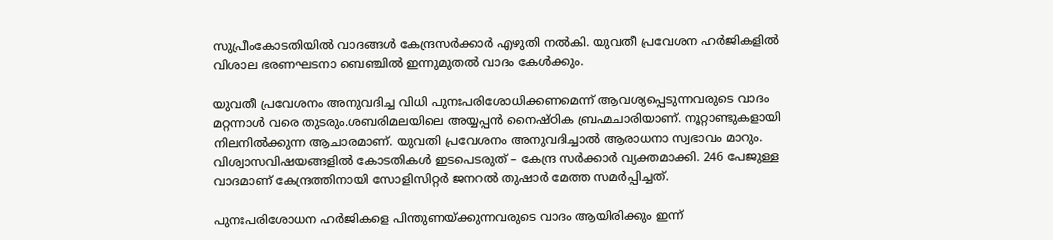സുപ്രീംകോടതിയില്‍ വാദങ്ങള്‍ കേന്ദ്രസര്‍ക്കാര്‍ എഴുതി നല്‍കി. യുവതീ പ്രവേശന ഹര്‍ജികളില്‍ വിശാല ഭരണഘടനാ ബെഞ്ചില്‍ ഇന്നുമുതല്‍ വാദം കേള്‍ക്കും.

യുവതീ പ്രവേശനം അനുവദിച്ച വിധി പുനഃപരിശോധിക്കണമെന്ന് ആവശ്യപ്പെടുന്നവരുടെ വാദം മറ്റന്നാള്‍ വരെ തുടരും.ശബരിമലയിലെ അയ്യപ്പന്‍ നൈഷ്ഠിക ബ്രഹ്മചാരിയാണ്. നൂറ്റാണ്ടുകളായി നിലനില്‍ക്കുന്ന ആചാരമാണ്. യുവതി പ്രവേശനം അനുവദിച്ചാല്‍ ആരാധനാ സ്വഭാവം മാറും. വിശ്വാസവിഷയങ്ങളില്‍ കോടതികള്‍ ഇടപെടരുത് – കേന്ദ്ര സര്‍ക്കാര്‍ വ്യക്തമാക്കി. 246 പേജുള്ള വാദമാണ് കേന്ദ്രത്തിനായി സോളിസിറ്റര്‍ ജനറല്‍ തുഷാര്‍ മേത്ത സമര്‍പ്പിച്ചത്.

പുനഃപരിശോധന ഹര്‍ജികളെ പിന്തുണയ്ക്കുന്നവരുടെ വാദം ആയിരിക്കും ഇന്ന്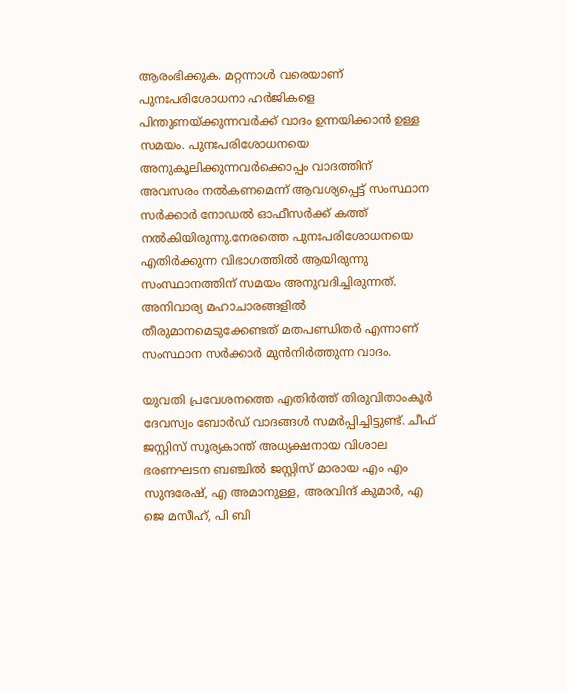ആരംഭിക്കുക. മറ്റന്നാള്‍ വരെയാണ് പുനഃപരിശോധനാ ഹര്‍ജികളെ പിന്തുണയ്ക്കുന്നവര്‍ക്ക് വാദം ഉന്നയിക്കാന്‍ ഉള്ള സമയം. പുനഃപരിശോധനയെ അനുകൂലിക്കുന്നവര്‍ക്കൊപ്പം വാദത്തിന് അവസരം നല്‍കണമെന്ന് ആവശ്യപ്പെട്ട് സംസ്ഥാന സര്‍ക്കാര്‍ നോഡല്‍ ഓഫീസര്‍ക്ക് കത്ത് നല്‍കിയിരുന്നു.നേരത്തെ പുനഃപരിശോധനയെ എതിര്‍ക്കുന്ന വിഭാഗത്തില്‍ ആയിരുന്നു സംസ്ഥാനത്തിന് സമയം അനുവദിച്ചിരുന്നത്. അനിവാര്യ മഹാചാരങ്ങളില്‍ തീരുമാനമെടുക്കേണ്ടത് മതപണ്ഡിതര്‍ എന്നാണ് സംസ്ഥാന സര്‍ക്കാര്‍ മുന്‍നിര്‍ത്തുന്ന വാദം.

യുവതി പ്രവേശനത്തെ എതിര്‍ത്ത് തിരുവിതാംകൂര്‍ ദേവസ്വം ബോര്‍ഡ് വാദങ്ങള്‍ സമര്‍പ്പിച്ചിട്ടുണ്ട്. ചീഫ് ജസ്റ്റിസ് സൂര്യകാന്ത് അധ്യക്ഷനായ വിശാല ഭരണഘടന ബഞ്ചില്‍ ജസ്റ്റിസ് മാരായ എം എം സുന്ദരേഷ്, എ അമാനുള്ള, അരവിന്ദ് കുമാര്‍, എ ജെ മസീഹ്, പി ബി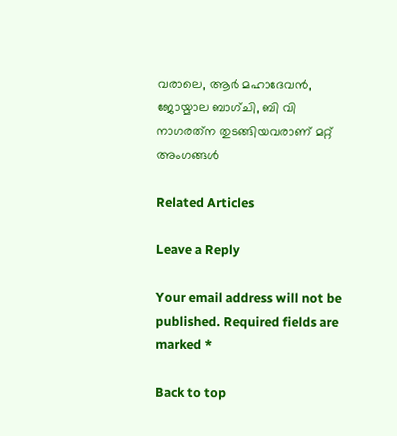വരാലെ, ആര്‍ മഹാദേവന്‍, ജോയ്മാല ബാഗ്ചി, ബി വി നാഗരത്‌ന തുടങ്ങിയവരാണ് മറ്റ് അംഗങ്ങള്‍

Related Articles

Leave a Reply

Your email address will not be published. Required fields are marked *

Back to top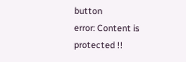button
error: Content is protected !!